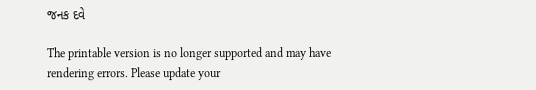જનક દવે

The printable version is no longer supported and may have rendering errors. Please update your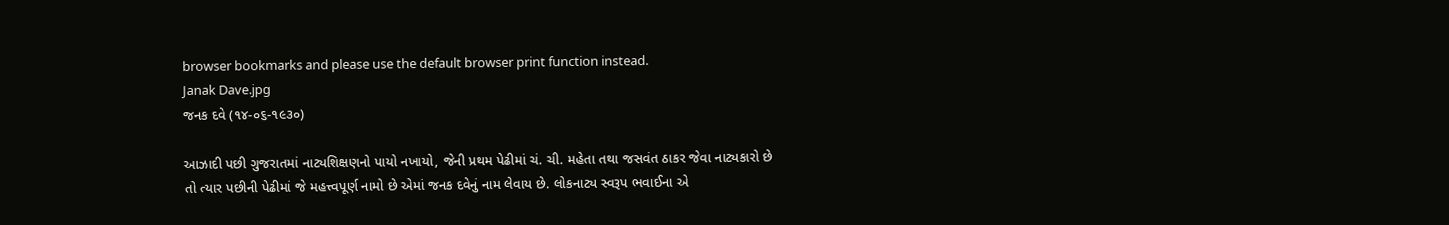browser bookmarks and please use the default browser print function instead.
Janak Dave.jpg
જનક દવે (૧૪-૦૬-૧૯૩૦)

આઝાદી પછી ગુજરાતમાં નાટ્યશિક્ષણનો પાયો નખાયો, જેની પ્રથમ પેઢીમાં ચં. ચી. મહેતા તથા જસવંત ઠાકર જેવા નાટ્યકારો છે તો ત્યાર પછીની પેઢીમાં જે મહત્ત્વપૂર્ણ નામો છે એમાં જનક દવેનું નામ લેવાય છે. લોકનાટ્ય સ્વરૂપ ભવાઈના એ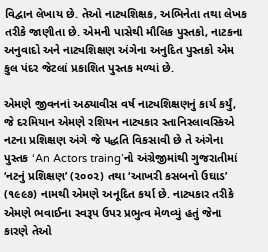વિદ્વાન લેખાય છે. તેઓ નાટ્યશિક્ષક, અભિનેતા તથા લેખક તરીકે જાણીતા છે. એમની પાસેથી મૌલિક પુસ્તકો, નાટકના અનુવાદો અને નાટ્યશિક્ષણ અંગેના અનુદિત પુસ્તકો એમ કુલ પંદર જેટલાં પ્રકાશિત પુસ્તક મળ્યાં છે.

એમણે જીવનનાં અઠ્યાવીસ વર્ષ નાટ્યશિક્ષણનું કાર્ય કર્યું, જે દરમિયાન એમણે રશિયન નાટ્યકાર સ્તાનિસ્લાવસ્કિએ નટના પ્રશિક્ષણ અંગે જે પદ્ધતિ વિકસાવી છે તે અંગેના પુસ્તક ‘An Actors traing’નો અંગ્રેજીમાંથી ગુજરાતીમાં ‘નટનું પ્રશિક્ષણ’ (૨૦૦૨) તથા ‘આખરી કસબનો ઉઘાડ’ (૧૯૯૭) નામથી એમણે અનૂદિત કર્યા છે. નાટ્યકાર તરીકે એમણે ભવાઈના સ્વરૂપ ઉપર પ્રભુત્વ મેળવ્યું હતું જેના કારણે તેઓ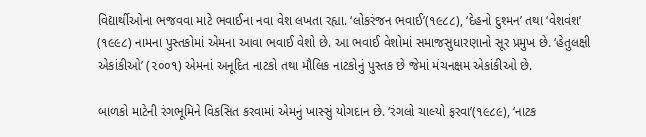વિદ્યાર્થીઓના ભજવવા માટે ભવાઈના નવા વેશ લખતા રહ્યા. ‘લોકરંજન ભવાઈ’(૧૯૮૮), ‘દેહનો દુશ્મન’ તથા ‘વેશવંશ’ (૧૯૯૮) નામના પુસ્તકોમાં એમના આવા ભવાઈ વેશો છે. આ ભવાઈ વેશોમાં સમાજસુધારણાનો સૂર પ્રમુખ છે. ‘હેતુલક્ષી એકાંકીઓ’ (૨૦૦૧) એમનાં અનૂદિત નાટકો તથા મૌલિક નાટકોનું પુસ્તક છે જેમાં મંચનક્ષમ એકાંકીઓ છે.

બાળકો માટેની રંગભૂમિને વિકસિત કરવામાં એમનું ખાસ્સું યોગદાન છે. ‘રંગલો ચાલ્યો ફરવા’(૧૯૮૯), ‘નાટક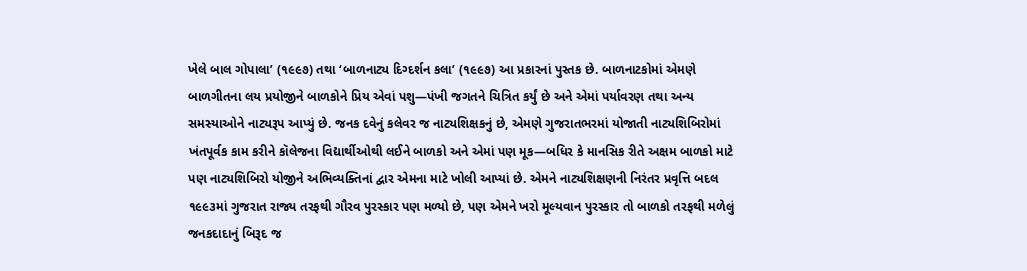ખેલે બાલ ગોપાલા’ (૧૯૯૭) તથા ‘બાળનાટ્ય દિગ્દર્શન કલા’ (૧૯૯૭) આ પ્રકારનાં પુસ્તક છે. બાળનાટકોમાં એમણે બાળગીતના લય પ્રયોજીને બાળકોને પ્રિય એવાં પશુ—પંખી જગતને ચિત્રિત કર્યું છે અને એમાં પર્યાવરણ તથા અન્ય સમસ્યાઓને નાટ્યરૂપ આપ્યું છે. જનક દવેનું કલેવર જ નાટ્યશિક્ષકનું છે, એમણે ગુજરાતભરમાં યોજાતી નાટ્યશિબિરોમાં ખંતપૂર્વક કામ કરીને કૉલેજના વિદ્યાર્થીઓથી લઈને બાળકો અને એમાં પણ મૂક—બધિર કે માનસિક રીતે અક્ષમ બાળકો માટે પણ નાટ્યશિબિરો યોજીને અભિવ્યક્તિનાં દ્વાર એમના માટે ખોલી આપ્યાં છે. એમને નાટ્યશિક્ષણની નિરંતર પ્રવૃત્તિ બદલ ૧૯૯૩માં ગુજરાત રાજ્ય તરફથી ગૌરવ પુરસ્કાર પણ મળ્યો છે, પણ એમને ખરો મૂલ્યવાન પુરસ્કાર તો બાળકો તરફથી મળેલું જનકદાદાનું બિરૂદ જ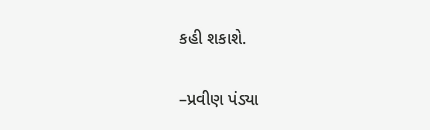કહી શકાશે.

–પ્રવીણ પંડ્યા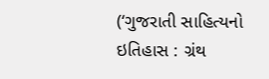(‘ગુજરાતી સાહિત્યનો ઇતિહાસ : ગ્રંથ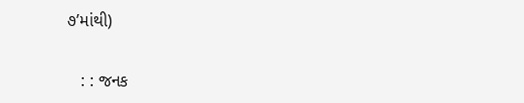૭’માંથી)


   : : જનક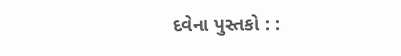દવેના પુસ્તકો : :